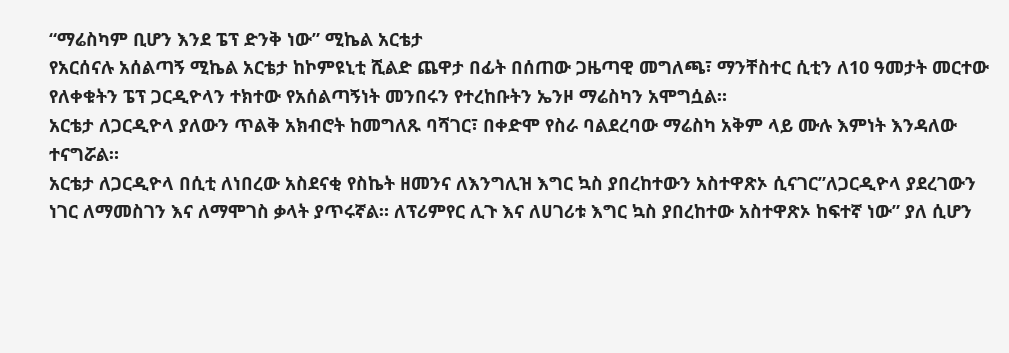“ማሬስካም ቢሆን እንደ ፔፕ ድንቅ ነው” ሚኬል አርቴታ
የአርሰናሉ አሰልጣኝ ሚኬል አርቴታ ከኮምዩኒቲ ሺልድ ጨዋታ በፊት በሰጠው ጋዜጣዊ መግለጫ፣ ማንቸስተር ሲቲን ለ10 ዓመታት መርተው የለቀቁትን ፔፕ ጋርዲዮላን ተክተው የአሰልጣኝነት መንበሩን የተረከቡትን ኤንዞ ማሬስካን አሞግሷል።
አርቴታ ለጋርዲዮላ ያለውን ጥልቅ አክብሮት ከመግለጹ ባሻገር፣ በቀድሞ የስራ ባልደረባው ማሬስካ አቅም ላይ ሙሉ እምነት እንዳለው ተናግሯል።
አርቴታ ለጋርዲዮላ በሲቲ ለነበረው አስደናቂ የስኬት ዘመንና ለእንግሊዝ እግር ኳስ ያበረከተውን አስተዋጽኦ ሲናገር”ለጋርዲዮላ ያደረገውን ነገር ለማመስገን እና ለማሞገስ ቃላት ያጥሩኛል። ለፕሪምየር ሊጉ እና ለሀገሪቱ እግር ኳስ ያበረከተው አስተዋጽኦ ከፍተኛ ነው” ያለ ሲሆን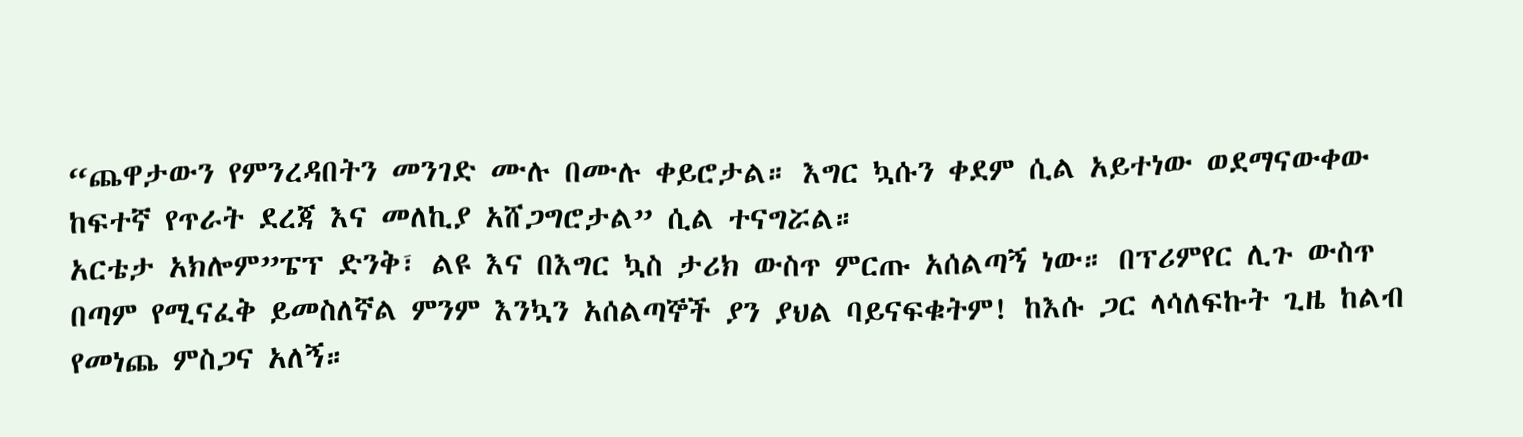“ጨዋታውን የምንረዳበትን መንገድ ሙሉ በሙሉ ቀይሮታል። እግር ኳሱን ቀደም ሲል አይተነው ወደማናውቀው ከፍተኛ የጥራት ደረጃ እና መለኪያ አሸጋግሮታል” ሲል ተናግሯል።
አርቴታ አክሎም”ፔፕ ድንቅ፣ ልዩ እና በእግር ኳስ ታሪክ ውስጥ ምርጡ አሰልጣኝ ነው። በፕሪምየር ሊጉ ውስጥ በጣም የሚናፈቅ ይመስለኛል ምንም እንኳን አሰልጣኞች ያን ያህል ባይናፍቁትም! ከእሱ ጋር ላሳለፍኩት ጊዜ ከልብ የመነጨ ምስጋና አለኝ።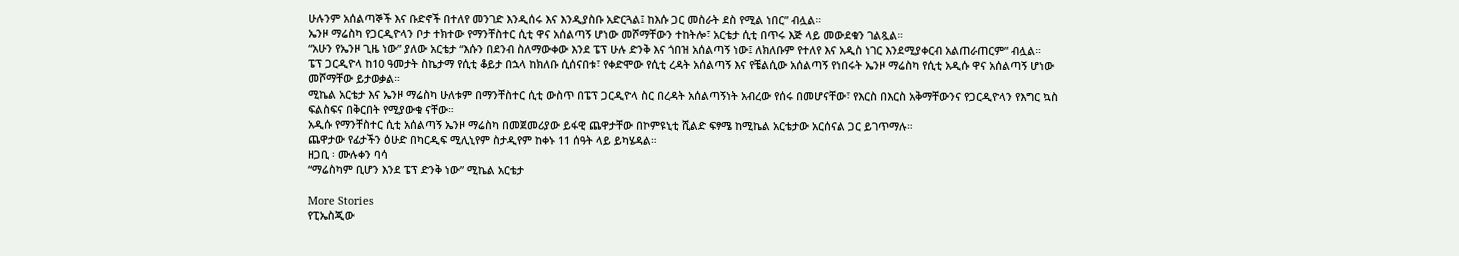ሁሉንም አሰልጣኞች እና ቡድኖች በተለየ መንገድ እንዲሰሩ እና እንዲያስቡ አድርጓል፤ ከእሱ ጋር መስራት ደስ የሚል ነበር” ብሏል።
ኤንዞ ማሬስካ የጋርዲዮላን ቦታ ተክተው የማንቸስተር ሲቲ ዋና አሰልጣኝ ሆነው መሾማቸውን ተከትሎ፣ አርቴታ ሲቲ በጥሩ እጅ ላይ መውደቁን ገልጿል።
“አሁን የኤንዞ ጊዜ ነው” ያለው አርቴታ “እሱን በደንብ ስለማውቀው እንደ ፔፕ ሁሉ ድንቅ እና ጎበዝ አሰልጣኝ ነው፤ ለክለቡም የተለየ እና አዲስ ነገር እንደሚያቀርብ አልጠራጠርም” ብሏል።
ፔፕ ጋርዲዮላ ከ10 ዓመታት ስኬታማ የሲቲ ቆይታ በኋላ ከክለቡ ሲሰናበቱ፣ የቀድሞው የሲቲ ረዳት አሰልጣኝ እና የቼልሲው አሰልጣኝ የነበሩት ኤንዞ ማሬስካ የሲቲ አዲሱ ዋና አሰልጣኝ ሆነው መሾማቸው ይታወቃል።
ሚኬል አርቴታ እና ኤንዞ ማሬስካ ሁለቱም በማንቸስተር ሲቲ ውስጥ በፔፕ ጋርዲዮላ ስር በረዳት አሰልጣኝነት አብረው የሰሩ በመሆናቸው፣ የእርስ በእርስ አቅማቸውንና የጋርዲዮላን የእግር ኳስ ፍልስፍና በቅርበት የሚያውቁ ናቸው።
አዲሱ የማንቸስተር ሲቲ አሰልጣኝ ኤንዞ ማሬስካ በመጀመሪያው ይፋዊ ጨዋታቸው በኮምዩኒቲ ሺልድ ፍፃሜ ከሚኬል አርቴታው አርሰናል ጋር ይገጥማሉ።
ጨዋታው የፊታችን ዕሁድ በካርዲፍ ሚሊኒየም ስታዲየም ከቀኑ 11 ሰዓት ላይ ይካሄዳል።
ዘጋቢ ፡ ሙሉቀን ባሳ
“ማሬስካም ቢሆን እንደ ፔፕ ድንቅ ነው” ሚኬል አርቴታ

More Stories
የፒኤስጂው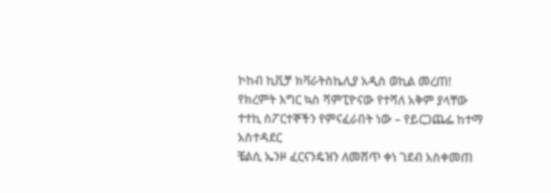ኮከብ ኪቪቻ ክቫራትስኬሊያ አዲስ ወኪል መረጠ!
የክረምት እግር ኳስ ሻምፒዮናው የተሻለ አቅም ያላቸው ተተኪ ስፖርተኞችን የምናፈራበት ነው – የይርጋጨፌ ከተማ አስተዳደር
ቼልሲ ኤንዞ ፈርናንዴዝን ለመሸጥ ቀነ ገደብ አስቀመጠ